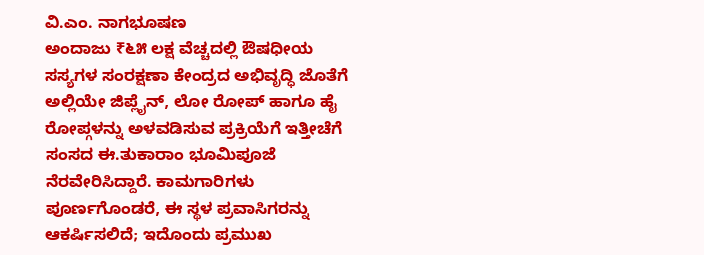ವಿ.ಎಂ. ನಾಗಭೂಷಣ
ಅಂದಾಜು ₹೬೫ ಲಕ್ಷ ವೆಚ್ಚದಲ್ಲಿ ಔಷಧೀಯ ಸಸ್ಯಗಳ ಸಂರಕ್ಷಣಾ ಕೇಂದ್ರದ ಅಭಿವೃದ್ಧಿ ಜೊತೆಗೆ ಅಲ್ಲಿಯೇ ಜಿಪ್ಲೈನ್, ಲೋ ರೋಪ್ ಹಾಗೂ ಹೈ ರೋಪ್ಗಳನ್ನು ಅಳವಡಿಸುವ ಪ್ರಕ್ರಿಯೆಗೆ ಇತ್ತೀಚೆಗೆ ಸಂಸದ ಈ.ತುಕಾರಾಂ ಭೂಮಿಪೂಜೆ ನೆರವೇರಿಸಿದ್ದಾರೆ. ಕಾಮಗಾರಿಗಳು ಪೂರ್ಣಗೊಂಡರೆ, ಈ ಸ್ಥಳ ಪ್ರವಾಸಿಗರನ್ನು ಆಕರ್ಷಿಸಲಿದೆ; ಇದೊಂದು ಪ್ರಮುಖ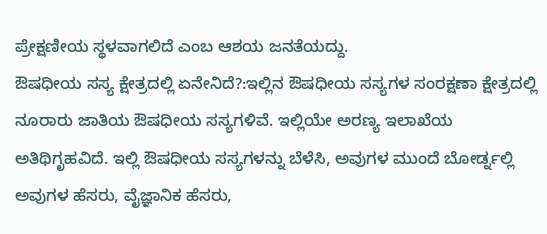ಪ್ರೇಕ್ಷಣೀಯ ಸ್ಥಳವಾಗಲಿದೆ ಎಂಬ ಆಶಯ ಜನತೆಯದ್ದು.
ಔಷಧೀಯ ಸಸ್ಯ ಕ್ಷೇತ್ರದಲ್ಲಿ ಏನೇನಿದೆ?:ಇಲ್ಲಿನ ಔಷಧೀಯ ಸಸ್ಯಗಳ ಸಂರಕ್ಷಣಾ ಕ್ಷೇತ್ರದಲ್ಲಿ ನೂರಾರು ಜಾತಿಯ ಔಷಧೀಯ ಸಸ್ಯಗಳಿವೆ. ಇಲ್ಲಿಯೇ ಅರಣ್ಯ ಇಲಾಖೆಯ ಅತಿಥಿಗೃಹವಿದೆ. ಇಲ್ಲಿ ಔಷಧೀಯ ಸಸ್ಯಗಳನ್ನು ಬೆಳೆಸಿ, ಅವುಗಳ ಮುಂದೆ ಬೋರ್ಡ್ನಲ್ಲಿ ಅವುಗಳ ಹೆಸರು, ವೈಜ್ಞಾನಿಕ ಹೆಸರು,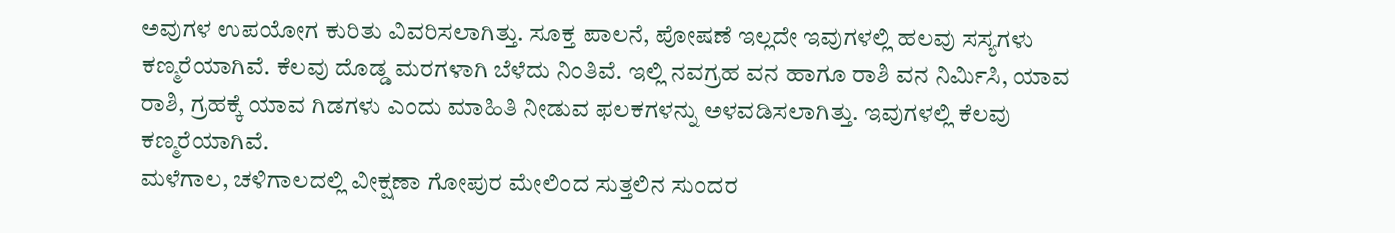ಅವುಗಳ ಉಪಯೋಗ ಕುರಿತು ವಿವರಿಸಲಾಗಿತ್ತು. ಸೂಕ್ತ ಪಾಲನೆ, ಪೋಷಣೆ ಇಲ್ಲದೇ ಇವುಗಳಲ್ಲಿ ಹಲವು ಸಸ್ಯಗಳು ಕಣ್ಮರೆಯಾಗಿವೆ. ಕೆಲವು ದೊಡ್ಡ ಮರಗಳಾಗಿ ಬೆಳೆದು ನಿಂತಿವೆ. ಇಲ್ಲಿ ನವಗ್ರಹ ವನ ಹಾಗೂ ರಾಶಿ ವನ ನಿರ್ಮಿಸಿ, ಯಾವ ರಾಶಿ, ಗ್ರಹಕ್ಕೆ ಯಾವ ಗಿಡಗಳು ಎಂದು ಮಾಹಿತಿ ನೀಡುವ ಫಲಕಗಳನ್ನು ಅಳವಡಿಸಲಾಗಿತ್ತು. ಇವುಗಳಲ್ಲಿ ಕೆಲವು ಕಣ್ಮರೆಯಾಗಿವೆ.
ಮಳೆಗಾಲ, ಚಳಿಗಾಲದಲ್ಲಿ ವೀಕ್ಷಣಾ ಗೋಪುರ ಮೇಲಿಂದ ಸುತ್ತಲಿನ ಸುಂದರ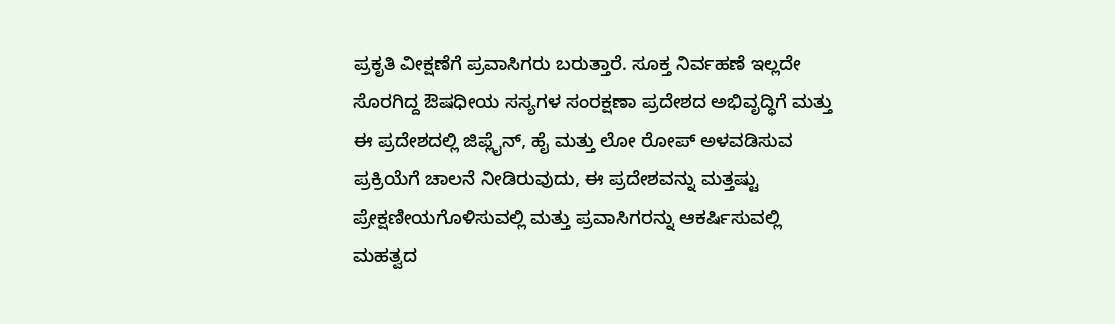ಪ್ರಕೃತಿ ವೀಕ್ಷಣೆಗೆ ಪ್ರವಾಸಿಗರು ಬರುತ್ತಾರೆ. ಸೂಕ್ತ ನಿರ್ವಹಣೆ ಇಲ್ಲದೇ ಸೊರಗಿದ್ದ ಔಷಧೀಯ ಸಸ್ಯಗಳ ಸಂರಕ್ಷಣಾ ಪ್ರದೇಶದ ಅಭಿವೃದ್ಧಿಗೆ ಮತ್ತು ಈ ಪ್ರದೇಶದಲ್ಲಿ ಜಿಪ್ಲೈನ್, ಹೈ ಮತ್ತು ಲೋ ರೋಪ್ ಅಳವಡಿಸುವ ಪ್ರಕ್ರಿಯೆಗೆ ಚಾಲನೆ ನೀಡಿರುವುದು, ಈ ಪ್ರದೇಶವನ್ನು ಮತ್ತಷ್ಟು ಪ್ರೇಕ್ಷಣೀಯಗೊಳಿಸುವಲ್ಲಿ ಮತ್ತು ಪ್ರವಾಸಿಗರನ್ನು ಆಕರ್ಷಿಸುವಲ್ಲಿ ಮಹತ್ವದ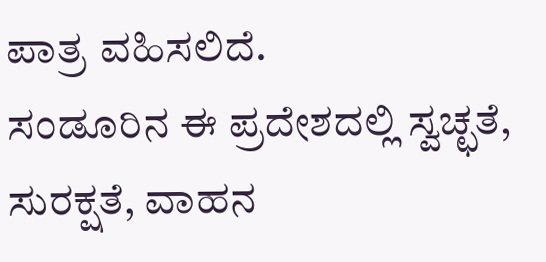ಪಾತ್ರ ವಹಿಸಲಿದೆ.
ಸಂಡೂರಿನ ಈ ಪ್ರದೇಶದಲ್ಲಿ ಸ್ವಚ್ಛತೆ, ಸುರಕ್ಷತೆ, ವಾಹನ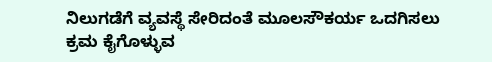ನಿಲುಗಡೆಗೆ ವ್ಯವಸ್ಥೆ ಸೇರಿದಂತೆ ಮೂಲಸೌಕರ್ಯ ಒದಗಿಸಲು ಕ್ರಮ ಕೈಗೊಳ್ಳುವ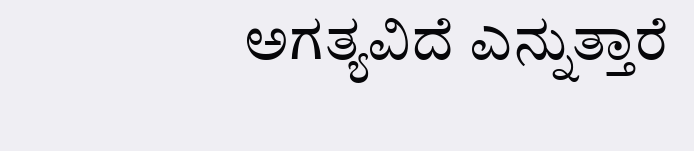ಅಗತ್ಯವಿದೆ ಎನ್ನುತ್ತಾರೆ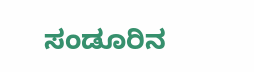ಸಂಡೂರಿನ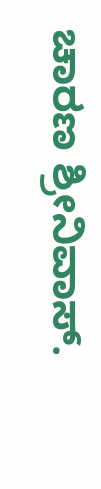ಚಾರಣ ಶ್ರೀನಿವಾಸ್.